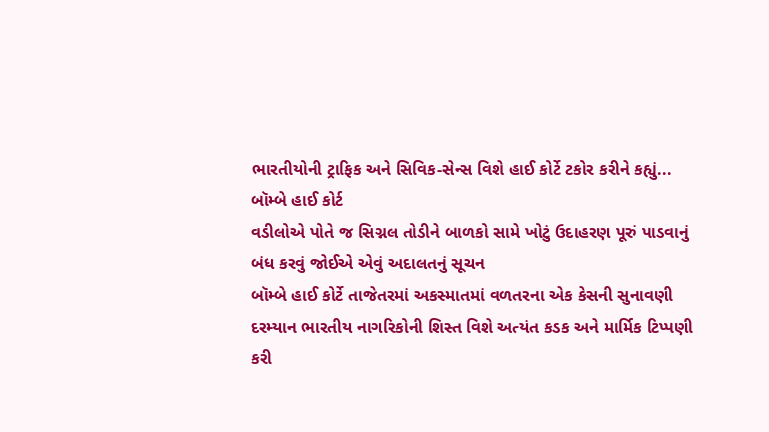ભારતીયોની ટ્રાફિક અને સિવિક-સેન્સ વિશે હાઈ કોર્ટે ટકોર કરીને કહ્યું...
બૉમ્બે હાઈ કોર્ટ
વડીલોએ પોતે જ સિગ્નલ તોડીને બાળકો સામે ખોટું ઉદાહરણ પૂરું પાડવાનું બંધ કરવું જોઈએ એવું અદાલતનું સૂચન
બૉમ્બે હાઈ કોર્ટે તાજેતરમાં અકસ્માતમાં વળતરના એક કેસની સુનાવણી દરમ્યાન ભારતીય નાગરિકોની શિસ્ત વિશે અત્યંત કડક અને માર્મિક ટિપ્પણી કરી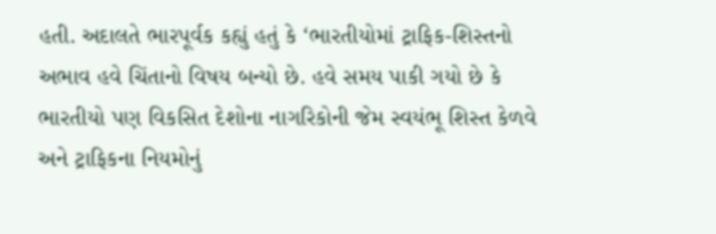હતી. અદાલતે ભારપૂર્વક કહ્યું હતું કે ‘ભારતીયોમાં ટ્રાફિક-શિસ્તનો અભાવ હવે ચિંતાનો વિષય બન્યો છે. હવે સમય પાકી ગયો છે કે ભારતીયો પણ વિકસિત દેશોના નાગરિકોની જેમ સ્વયંભૂ શિસ્ત કેળવે અને ટ્રાફિકના નિયમોનું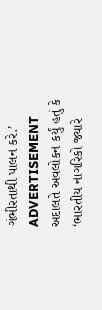ગંભીરતાથી પાલન કરે.’
ADVERTISEMENT
અદાલતે અવલોકન કર્યું હતું કે ‘ભારતીય નાગરિકો જ્યારે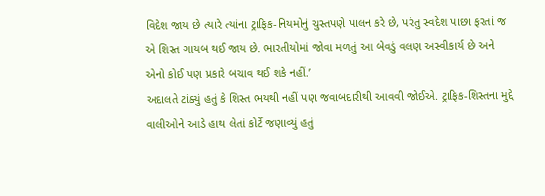વિદેશ જાય છે ત્યારે ત્યાંના ટ્રાફિક-નિયમોનું ચુસ્તપણે પાલન કરે છે, પરંતુ સ્વદેશ પાછા ફરતાં જ એ શિસ્ત ગાયબ થઈ જાય છે. ભારતીયોમાં જોવા મળતું આ બેવડું વલણ અસ્વીકાર્ય છે અને એનો કોઈ પણ પ્રકારે બચાવ થઈ શકે નહીં.’
અદાલતે ટાંક્યું હતું કે શિસ્ત ભયથી નહીં પણ જવાબદારીથી આવવી જોઈએ. ટ્રાફિક-શિસ્તના મુદ્દે વાલીઓને આડે હાથ લેતાં કોર્ટે જણાવ્યું હતું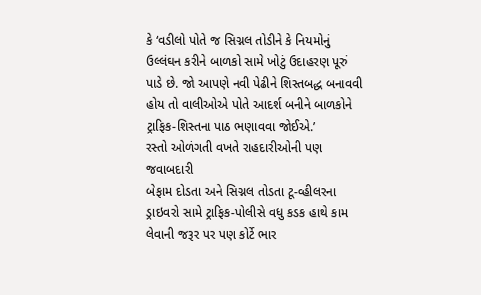કે ‘વડીલો પોતે જ સિગ્નલ તોડીને કે નિયમોનું ઉલ્લંઘન કરીને બાળકો સામે ખોટું ઉદાહરણ પૂરું પાડે છે. જો આપણે નવી પેઢીને શિસ્તબદ્ધ બનાવવી હોય તો વાલીઓએ પોતે આદર્શ બનીને બાળકોને ટ્રાફિક-શિસ્તના પાઠ ભણાવવા જોઈએ.’
રસ્તો ઓળંગતી વખતે રાહદારીઓની પણ જવાબદારી
બેફામ દોડતા અને સિગ્નલ તોડતા ટૂ-વ્હીલરના ડ્રાઇવરો સામે ટ્રાફિક-પોલીસે વધુ કડક હાથે કામ લેવાની જરૂર પર પણ કોર્ટે ભાર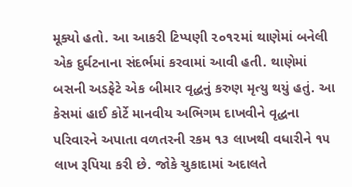મૂક્યો હતો. આ આકરી ટિપ્પણી ૨૦૧૨માં થાણેમાં બનેલી એક દુર્ઘટનાના સંદર્ભમાં કરવામાં આવી હતી. થાણેમાં બસની અડફેટે એક બીમાર વૃદ્ધનું કરુણ મૃત્યુ થયું હતું. આ કેસમાં હાઈ કોર્ટે માનવીય અભિગમ દાખવીને વૃદ્ધના પરિવારને અપાતા વળતરની રકમ ૧૩ લાખથી વધારીને ૧૫ લાખ રૂપિયા કરી છે. જોકે ચુકાદામાં અદાલતે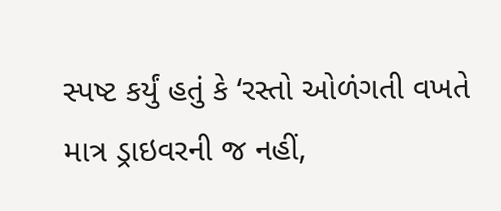સ્પષ્ટ કર્યું હતું કે ‘રસ્તો ઓળંગતી વખતે માત્ર ડ્રાઇવરની જ નહીં,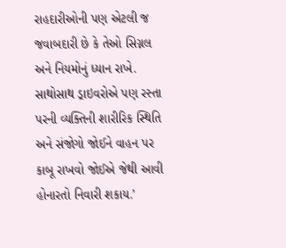રાહદારીઓની પણ એટલી જ જવાબદારી છે કે તેઓ સિગ્નલ અને નિયમોનું ધ્યાન રાખે. સાથોસાથ ડ્રાઇવરોએ પણ રસ્તા પરની વ્યક્તિની શારીરિક સ્થિતિ અને સંજોગો જોઈને વાહન પર કાબૂ રાખવો જોઈએ જેથી આવી હોનારતો નિવારી શકાય.’